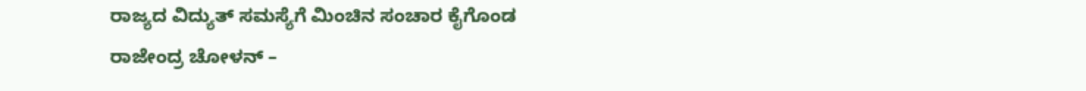ರಾಜ್ಯದ ವಿದ್ಯುತ್ ಸಮಸ್ಯೆಗೆ ಮಿಂಚಿನ ಸಂಚಾರ ಕೈಗೊಂಡ ರಾಜೇಂದ್ರ ಚೋಳನ್ –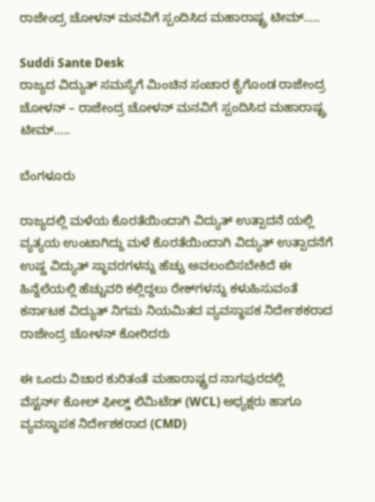ರಾಜೇಂದ್ರ ಚೋಳನ್ ಮನವಿಗೆ ಸ್ಪಂದಿಸಿದ ಮಹಾರಾಷ್ಟ್ರ ಟೀಮ್…..

Suddi Sante Desk
ರಾಜ್ಯದ ವಿದ್ಯುತ್ ಸಮಸ್ಯೆಗೆ ಮಿಂಚಿನ ಸಂಚಾರ ಕೈಗೊಂಡ ರಾಜೇಂದ್ರ ಚೋಳನ್ – ರಾಜೇಂದ್ರ ಚೋಳನ್ ಮನವಿಗೆ ಸ್ಪಂದಿಸಿದ ಮಹಾರಾಷ್ಟ್ರ ಟೀಮ್…..

ಬೆಂಗಳೂರು

ರಾಜ್ಯದಲ್ಲಿ ಮಳೆಯ ಕೊರತೆಯಿಂದಾಗಿ ವಿದ್ಯುತ್ ಉತ್ಪಾದನೆ ಯಲ್ಲಿ  ವ್ಯತ್ಯಯ ಉಂಟಾಗಿದ್ದು ಮಳೆ ಕೊರತೆಯಿಂದಾಗಿ ವಿದ್ಯುತ್ ಉತ್ಪಾದನೆಗೆ ಉಷ್ಣ ವಿದ್ಯುತ್ ಸ್ಥಾವರಗಳನ್ನು ಹೆಚ್ಚು ಅವಲಂಬಿಸಬೇಕಿದೆ ಈ ಹಿನ್ನೆಲೆಯಲ್ಲಿ ಹೆಚ್ಚುವರಿ ಕಲ್ಲಿದ್ದಲು ರೇಕ್‌ಗಳನ್ನು ಕಳುಹಿಸುವಂತೆ ಕರ್ನಾಟಕ ವಿದ್ಯುತ್ ನಿಗಮ ನಿಯಮಿತದ ವ್ಯವಸ್ಥಾಪಕ ನಿರ್ದೇಶಕರಾದ ರಾಜೇಂದ್ರ ಚೋಳನ್ ಕೋರಿದರು

ಈ ಒಂದು ವಿಚಾರ ಕುರಿತಂತೆ ಮಹಾರಾಷ್ಟ್ರದ ನಾಗಪುರದಲ್ಲಿ
ವೆಸ್ಟರ್ನ್ ಕೋಲ್ ಫೀಲ್ಡ್ ಲಿಮಿಟೆಡ್ (WCL) ಅಧ್ಯಕ್ಷರು ಹಾಗೂ ವ್ಯವಸ್ಥಾಪಕ ನಿರ್ದೇಶಕರಾದ (CMD)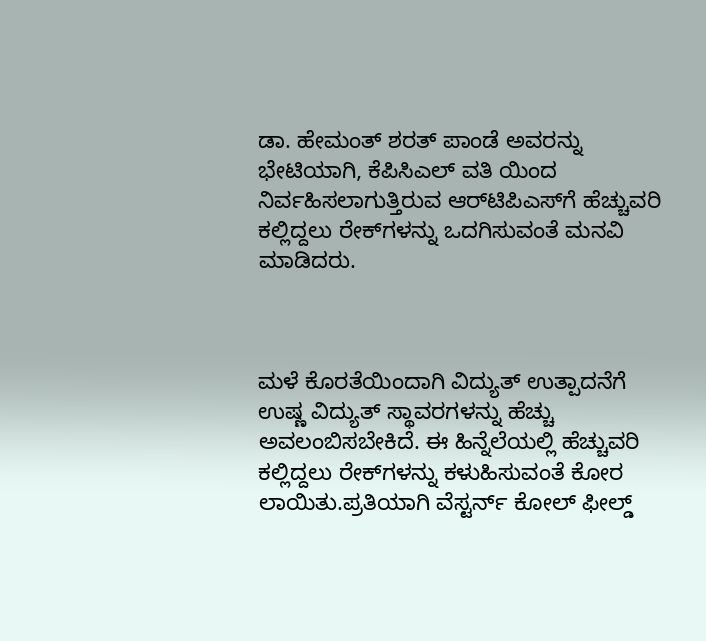ಡಾ. ಹೇಮಂತ್ ಶರತ್ ಪಾಂಡೆ ಅವರನ್ನು ಭೇಟಿಯಾಗಿ, ಕೆಪಿಸಿಎಲ್ ವತಿ ಯಿಂದ ನಿರ್ವಹಿಸಲಾಗುತ್ತಿರುವ ಆರ್‌ಟಿಪಿಎಸ್‌ಗೆ ಹೆಚ್ಚುವರಿ ಕಲ್ಲಿದ್ದಲು ರೇಕ್‌ಗಳನ್ನು ಒದಗಿಸುವಂತೆ ಮನವಿ ಮಾಡಿದರು.



ಮಳೆ ಕೊರತೆಯಿಂದಾಗಿ ವಿದ್ಯುತ್ ಉತ್ಪಾದನೆಗೆ ಉಷ್ಣ ವಿದ್ಯುತ್ ಸ್ಥಾವರಗಳನ್ನು ಹೆಚ್ಚು ಅವಲಂಬಿಸಬೇಕಿದೆ. ಈ ಹಿನ್ನೆಲೆಯಲ್ಲಿ ಹೆಚ್ಚುವರಿ ಕಲ್ಲಿದ್ದಲು ರೇಕ್‌ಗಳನ್ನು ಕಳುಹಿಸುವಂತೆ ಕೋರ ಲಾಯಿತು.ಪ್ರತಿಯಾಗಿ ವೆಸ್ಟರ್ನ್ ಕೋಲ್ ಫೀಲ್ಡ್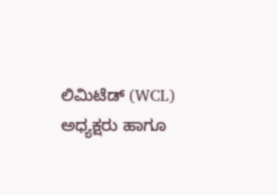ಲಿಮಿಟೆಡ್ (WCL) ಅಧ್ಯಕ್ಷರು ಹಾಗೂ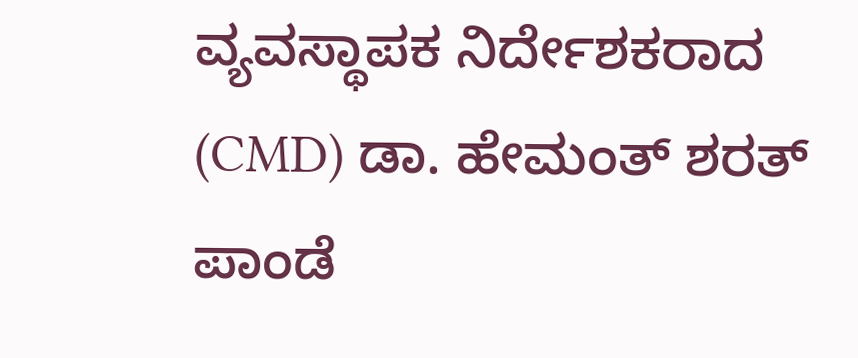ವ್ಯವಸ್ಥಾಪಕ ನಿರ್ದೇಶಕರಾದ (CMD) ಡಾ. ಹೇಮಂತ್ ಶರತ್ ಪಾಂಡೆ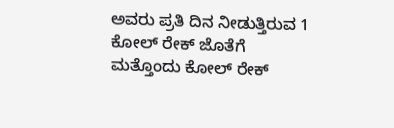ಅವರು ಪ್ರತಿ ದಿನ ನೀಡುತ್ತಿರುವ 1 ಕೋಲ್ ರೇಕ್ ಜೊತೆಗೆ ಮತ್ತೊಂದು ಕೋಲ್ ರೇಕ್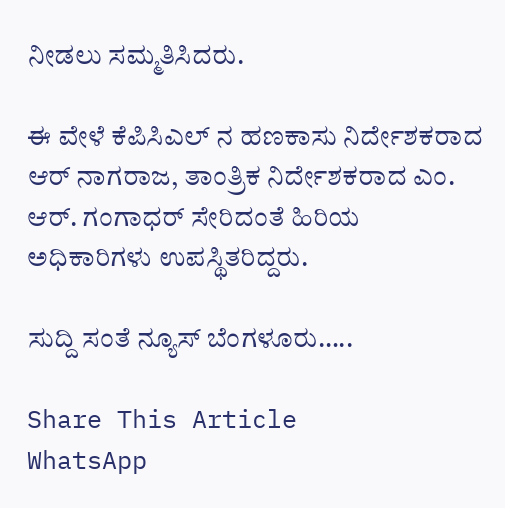ನೀಡಲು ಸಮ್ಮತಿಸಿದರು.

ಈ ವೇಳೆ ಕೆಪಿಸಿಎಲ್ ನ ಹಣಕಾಸು ನಿರ್ದೇಶಕರಾದ ಆರ್ ನಾಗರಾಜ, ತಾಂತ್ರಿಕ ನಿರ್ದೇಶಕರಾದ ಎಂ. ಆರ್. ಗಂಗಾಧರ್ ಸೇರಿದಂತೆ ಹಿರಿಯ ಅಧಿಕಾರಿಗಳು ಉಪಸ್ಥಿತರಿದ್ದರು.

ಸುದ್ದಿ ಸಂತೆ ನ್ಯೂಸ್ ಬೆಂಗಳೂರು…..

Share This Article
WhatsApp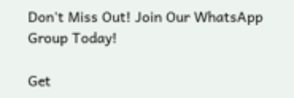Don't Miss Out! Join Our WhatsApp Group Today!

Get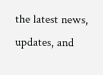the latest news, updates, and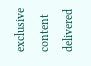exclusive content delivered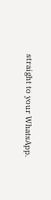straight to your WhatsApp.